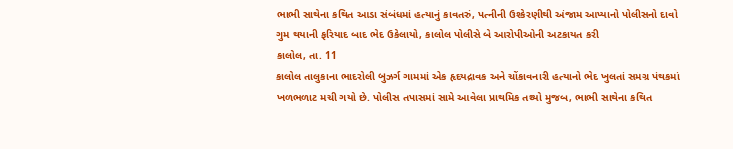ભાભી સાથેના કથિત આડા સંબંધમાં હત્યાનું કાવતરું, પત્નીની ઉશ્કેરણીથી અંજામ આપ્યાનો પોલીસનો દાવો
ગુમ થયાની ફરિયાદ બાદ ભેદ ઉકેલાયો, કાલોલ પોલીસે બે આરોપીઓની અટકાયત કરી
કાલોલ, તા. 11
કાલોલ તાલુકાના ભાદરોલી બુઝર્ગ ગામમાં એક હૃદયદ્રાવક અને ચોંકાવનારી હત્યાનો ભેદ ખુલતાં સમગ્ર પંથકમાં ખળભળાટ મચી ગયો છે. પોલીસ તપાસમાં સામે આવેલા પ્રાથમિક તથ્યો મુજબ, ભાભી સાથેના કથિત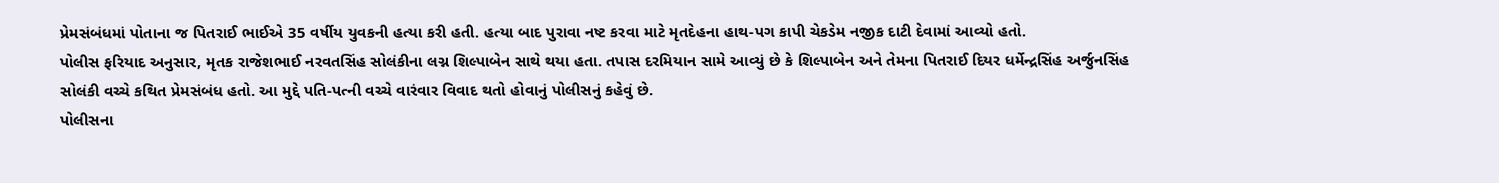પ્રેમસંબંધમાં પોતાના જ પિતરાઈ ભાઈએ 35 વર્ષીય યુવકની હત્યા કરી હતી. હત્યા બાદ પુરાવા નષ્ટ કરવા માટે મૃતદેહના હાથ-પગ કાપી ચેકડેમ નજીક દાટી દેવામાં આવ્યો હતો.
પોલીસ ફરિયાદ અનુસાર, મૃતક રાજેશભાઈ નરવતસિંહ સોલંકીના લગ્ન શિલ્પાબેન સાથે થયા હતા. તપાસ દરમિયાન સામે આવ્યું છે કે શિલ્પાબેન અને તેમના પિતરાઈ દિયર ધર્મેન્દ્રસિંહ અર્જુનસિંહ સોલંકી વચ્ચે કથિત પ્રેમસંબંધ હતો. આ મુદ્દે પતિ-પત્ની વચ્ચે વારંવાર વિવાદ થતો હોવાનું પોલીસનું કહેવું છે.
પોલીસના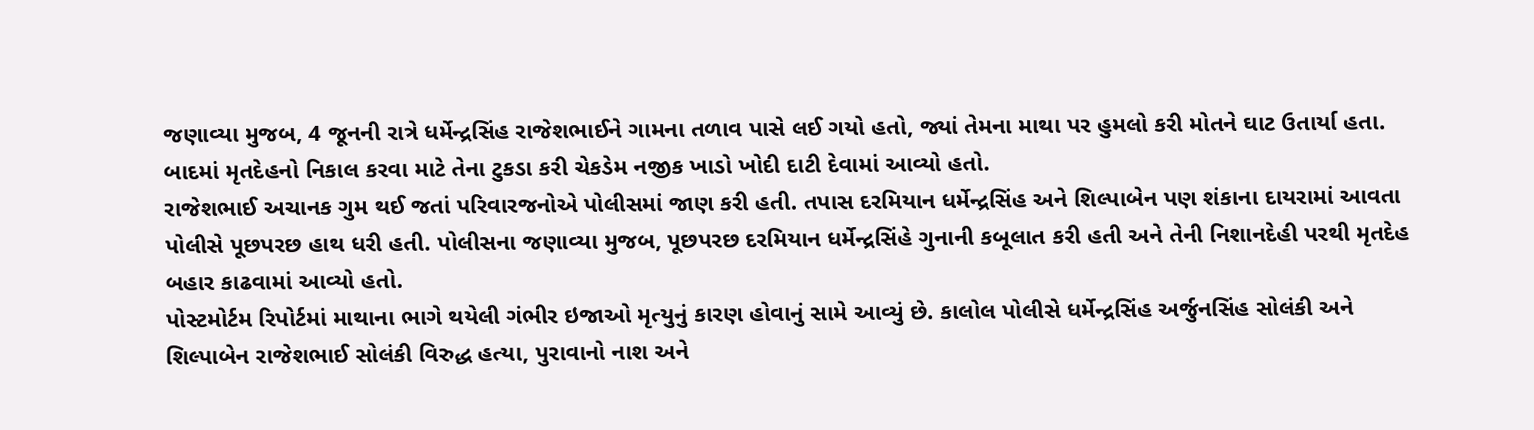જણાવ્યા મુજબ, 4 જૂનની રાત્રે ધર્મેન્દ્રસિંહ રાજેશભાઈને ગામના તળાવ પાસે લઈ ગયો હતો, જ્યાં તેમના માથા પર હુમલો કરી મોતને ઘાટ ઉતાર્યા હતા. બાદમાં મૃતદેહનો નિકાલ કરવા માટે તેના ટુકડા કરી ચેકડેમ નજીક ખાડો ખોદી દાટી દેવામાં આવ્યો હતો.
રાજેશભાઈ અચાનક ગુમ થઈ જતાં પરિવારજનોએ પોલીસમાં જાણ કરી હતી. તપાસ દરમિયાન ધર્મેન્દ્રસિંહ અને શિલ્પાબેન પણ શંકાના દાયરામાં આવતા પોલીસે પૂછપરછ હાથ ધરી હતી. પોલીસના જણાવ્યા મુજબ, પૂછપરછ દરમિયાન ધર્મેન્દ્રસિંહે ગુનાની કબૂલાત કરી હતી અને તેની નિશાનદેહી પરથી મૃતદેહ બહાર કાઢવામાં આવ્યો હતો.
પોસ્ટમોર્ટમ રિપોર્ટમાં માથાના ભાગે થયેલી ગંભીર ઇજાઓ મૃત્યુનું કારણ હોવાનું સામે આવ્યું છે. કાલોલ પોલીસે ધર્મેન્દ્રસિંહ અર્જુનસિંહ સોલંકી અને શિલ્પાબેન રાજેશભાઈ સોલંકી વિરુદ્ધ હત્યા, પુરાવાનો નાશ અને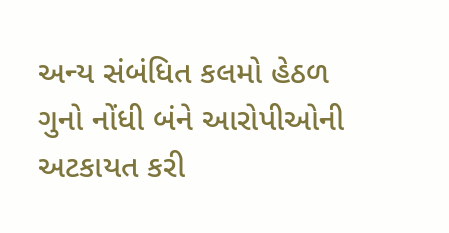અન્ય સંબંધિત કલમો હેઠળ ગુનો નોંધી બંને આરોપીઓની અટકાયત કરી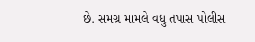છે. સમગ્ર મામલે વધુ તપાસ પોલીસ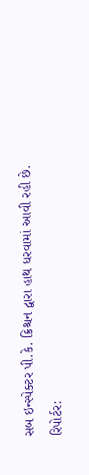સબ ઇન્સ્પેક્ટર પી.કે. ક્રિશ્ચન દ્વારા હાથ ધરવામાં આવી રહી છે.
રિપોર્ટર: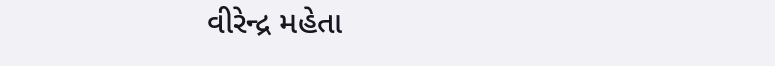વીરેન્દ્ર મહેતા